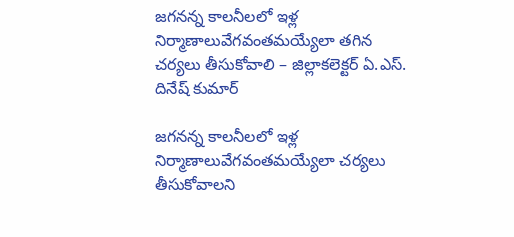జగనన్న కాలనీలలో ఇళ్ల నిర్మాణాలువేగవంతమయ్యేలా తగిన చర్యలు తీసుకోవాలి – జిల్లాకలెక్టర్ ఏ.ఎస్. దినేష్ కుమార్

జగనన్న కాలనీలలో ఇళ్ల నిర్మాణాలువేగవంతమయ్యేలా చర్యలు తీసుకోవాలని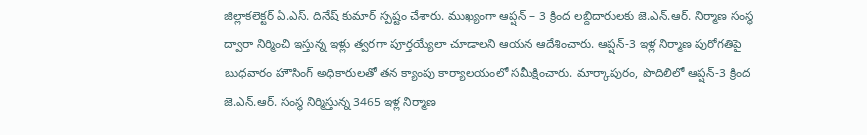జిల్లాకలెక్టర్ ఏ.ఎస్. దినేష్ కుమార్ స్పష్టం చేశారు. ముఖ్యంగా ఆప్షన్ – 3 క్రింద లబ్దిదారులకు జె.ఎన్.ఆర్. నిర్మాణ సంస్థ ద్వారా నిర్మించి ఇస్తున్న ఇళ్లు త్వరగా పూర్తయ్యేలా చూడాలని ఆయన ఆదేశించారు. ఆప్షన్-3 ఇళ్ల నిర్మాణ పురోగతిపై బుధవారం హౌసింగ్ అధికారులతో తన క్యాంపు కార్యాలయంలో సమీక్షించారు. మార్కాపురం, పొదిలిలో ఆప్షన్-3 క్రింద జె.ఎన్.ఆర్. సంస్థ నిర్మిస్తున్న 3465 ఇళ్ల నిర్మాణ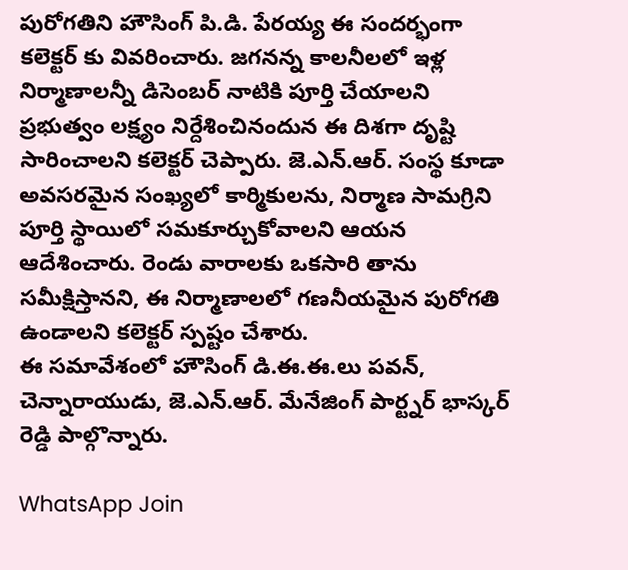పురోగతిని హౌసింగ్ పి.డి. పేరయ్య ఈ సందర్భంగా కలెక్టర్ కు వివరించారు. జగనన్న కాలనీలలో ఇళ్ల నిర్మాణాలన్నీ డిసెంబర్ నాటికి పూర్తి చేయాలని ప్రభుత్వం లక్ష్యం నిర్దేశించినందున ఈ దిశగా దృష్టి సారించాలని కలెక్టర్ చెప్పారు. జె.ఎన్.ఆర్. సంస్థ కూడా అవసరమైన సంఖ్యలో కార్మికులను, నిర్మాణ సామగ్రిని పూర్తి స్థాయిలో సమకూర్చుకోవాలని ఆయన ఆదేశించారు. రెండు వారాలకు ఒకసారి తాను సమీక్షిస్తానని, ఈ నిర్మాణాలలో గణనీయమైన పురోగతి ఉండాలని కలెక్టర్ స్పష్టం చేశారు.
ఈ సమావేశంలో హౌసింగ్ డి.ఈ.ఈ.లు పవన్, చెన్నారాయుడు, జె.ఎన్.ఆర్. మేనేజింగ్ పార్ట్నర్ భాస్కర్ రెడ్డి పాల్గొన్నారు.

WhatsApp Join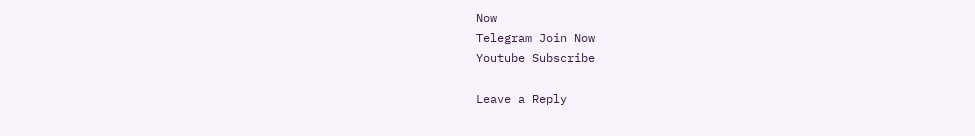Now
Telegram Join Now
Youtube Subscribe

Leave a Reply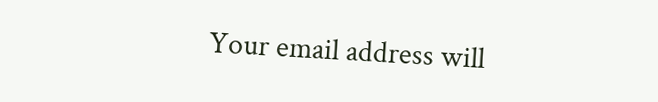Your email address will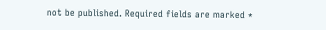not be published. Required fields are marked *